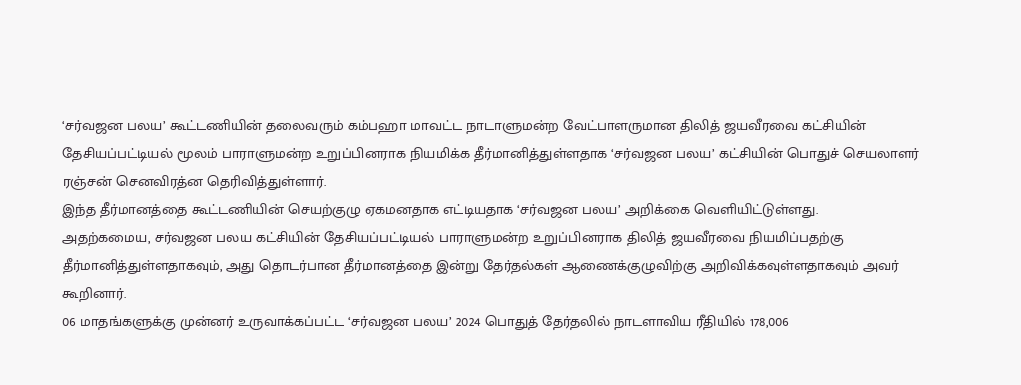‘சர்வஜன பலய’ கூட்டணியின் தலைவரும் கம்பஹா மாவட்ட நாடாளுமன்ற வேட்பாளருமான திலித் ஜயவீரவை கட்சியின் தேசியப்பட்டியல் மூலம் பாராளுமன்ற உறுப்பினராக நியமிக்க தீர்மானித்துள்ளதாக ‘சர்வஜன பலய’ கட்சியின் பொதுச் செயலாளர் ரஞ்சன் செனவிரத்ன தெரிவித்துள்ளார்.
இந்த தீர்மானத்தை கூட்டணியின் செயற்குழு ஏகமனதாக எட்டியதாக ‘சர்வஜன பலய’ அறிக்கை வெளியிட்டுள்ளது.
அதற்கமைய, சர்வஜன பலய கட்சியின் தேசியப்பட்டியல் பாராளுமன்ற உறுப்பினராக திலித் ஜயவீரவை நியமிப்பதற்கு தீர்மானித்துள்ளதாகவும், அது தொடர்பான தீர்மானத்தை இன்று தேர்தல்கள் ஆணைக்குழுவிற்கு அறிவிக்கவுள்ளதாகவும் அவர் கூறினார்.
06 மாதங்களுக்கு முன்னர் உருவாக்கப்பட்ட ‘சர்வஜன பலய’ 2024 பொதுத் தேர்தலில் நாடளாவிய ரீதியில் 178,006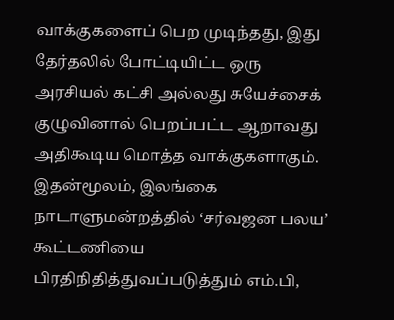வாக்குகளைப் பெற முடிந்தது, இது தேர்தலில் போட்டியிட்ட ஒரு அரசியல் கட்சி அல்லது சுயேச்சைக் குழுவினால் பெறப்பட்ட ஆறாவது அதிகூடிய மொத்த வாக்குகளாகும்.
இதன்மூலம், இலங்கை நாடாளுமன்றத்தில் ‘சர்வஜன பலய’ கூட்டணியை பிரதிநிதித்துவப்படுத்தும் எம்.பி,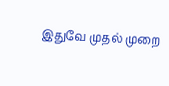இதுவே முதல் முறை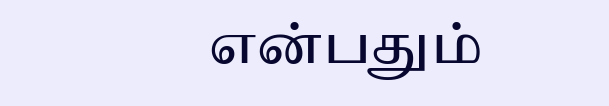என்பதும்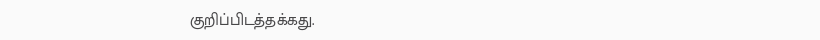குறிப்பிடத்தக்கது.